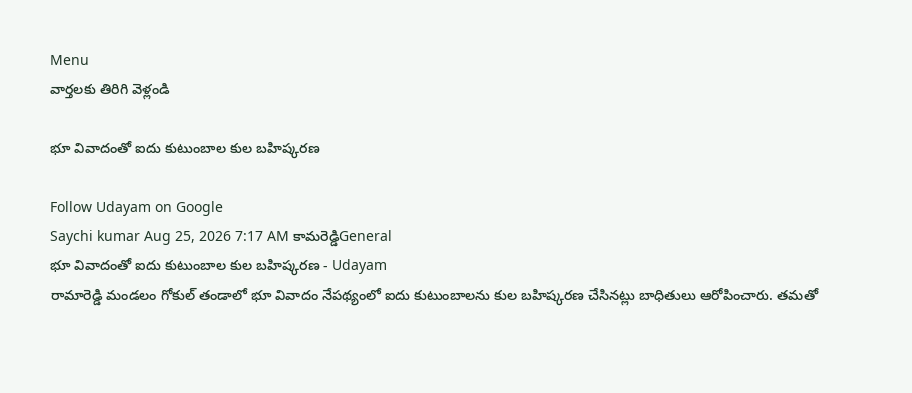Menu
వార్తలకు తిరిగి వెళ్లండి

భూ వివాదంతో ఐదు కుటుంబాల కుల బహిష్కరణ

Follow Udayam on Google
Saychi kumar Aug 25, 2026 7:17 AM కామరెడ్డిGeneral
భూ వివాదంతో ఐదు కుటుంబాల కుల బహిష్కరణ - Udayam
రామారెడ్డి మండలం గోకుల్ తండాలో భూ వివాదం నేపథ్యంలో ఐదు కుటుంబాలను కుల బహిష్కరణ చేసినట్లు బాధితులు ఆరోపించారు. తమతో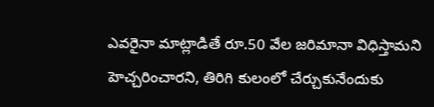ఎవరైనా మాట్లాడితే రూ.50 వేల జరిమానా విధిస్తామని హెచ్చరించారని, తిరిగి కులంలో చేర్చుకునేందుకు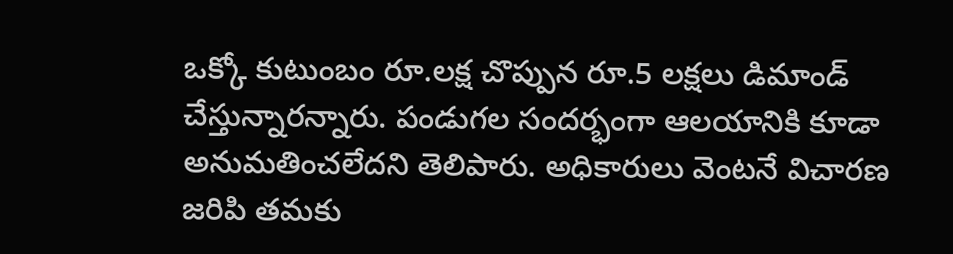ఒక్కో కుటుంబం రూ.లక్ష చొప్పున రూ.5 లక్షలు డిమాండ్ చేస్తున్నారన్నారు. పండుగల సందర్భంగా ఆలయానికి కూడా అనుమతించలేదని తెలిపారు. అధికారులు వెంటనే విచారణ జరిపి తమకు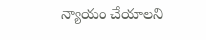న్యాయం చేయాలని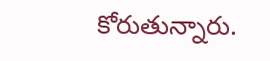కోరుతున్నారు.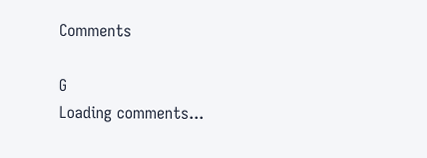Comments

G
Loading comments...